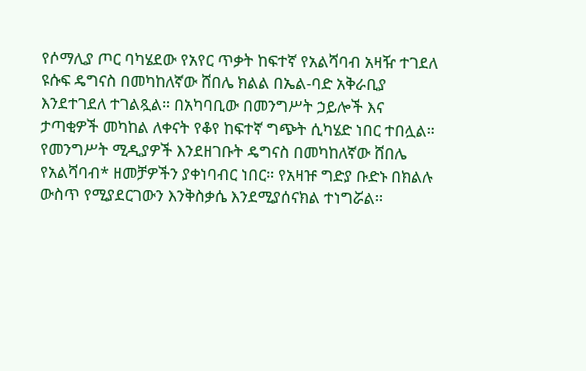የሶማሊያ ጦር ባካሄደው የአየር ጥቃት ከፍተኛ የአልሻባብ አዛዥ ተገደለ
ዩሱፍ ዴግናስ በመካከለኛው ሸበሌ ክልል በኤል-ባድ አቅራቢያ እንደተገደለ ተገልጿል። በአካባቢው በመንግሥት ኃይሎች እና ታጣቂዎች መካከል ለቀናት የቆየ ከፍተኛ ግጭት ሲካሄድ ነበር ተበሏል። የመንግሥት ሚዲያዎች እንደዘገቡት ዴግናስ በመካከለኛው ሸበሌ የአልሻባብ* ዘመቻዎችን ያቀነባብር ነበር። የአዛዡ ግድያ ቡድኑ በክልሉ ውስጥ የሚያደርገውን እንቅስቃሴ እንደሚያሰናክል ተነግሯል፡፡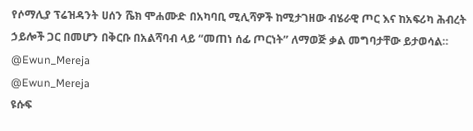የሶማሊያ ፕሬዝዳንት ሀሰን ሼክ ሞሐሙድ በአካባቢ ሚሊሻዎች ከሚታገዘው ብሄራዊ ጦር እና ከአፍሪካ ሕብረት ኃይሎች ጋር በመሆን በቅርቡ በአልሻባብ ላይ “መጠነ ሰፊ ጦርነት” ለማወጅ ቃል መግባታቸው ይታወሳል።
@Ewun_Mereja
@Ewun_Mereja
ዩሱፍ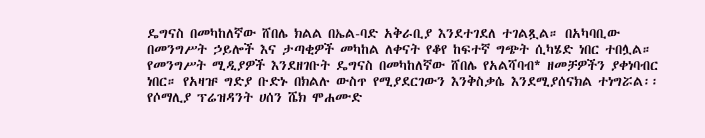ዴግናስ በመካከለኛው ሸበሌ ክልል በኤል-ባድ አቅራቢያ እንደተገደለ ተገልጿል። በአካባቢው በመንግሥት ኃይሎች እና ታጣቂዎች መካከል ለቀናት የቆየ ከፍተኛ ግጭት ሲካሄድ ነበር ተበሏል። የመንግሥት ሚዲያዎች እንደዘገቡት ዴግናስ በመካከለኛው ሸበሌ የአልሻባብ* ዘመቻዎችን ያቀነባብር ነበር። የአዛዡ ግድያ ቡድኑ በክልሉ ውስጥ የሚያደርገውን እንቅስቃሴ እንደሚያሰናክል ተነግሯል፡፡
የሶማሊያ ፕሬዝዳንት ሀሰን ሼክ ሞሐሙድ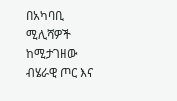በአካባቢ ሚሊሻዎች ከሚታገዘው ብሄራዊ ጦር እና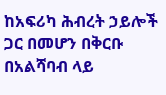ከአፍሪካ ሕብረት ኃይሎች ጋር በመሆን በቅርቡ በአልሻባብ ላይ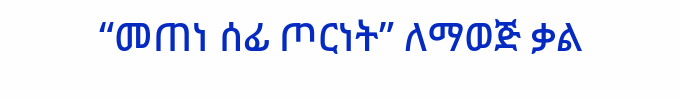“መጠነ ሰፊ ጦርነት” ለማወጅ ቃል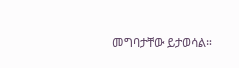መግባታቸው ይታወሳል።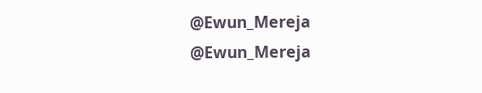@Ewun_Mereja
@Ewun_Mereja